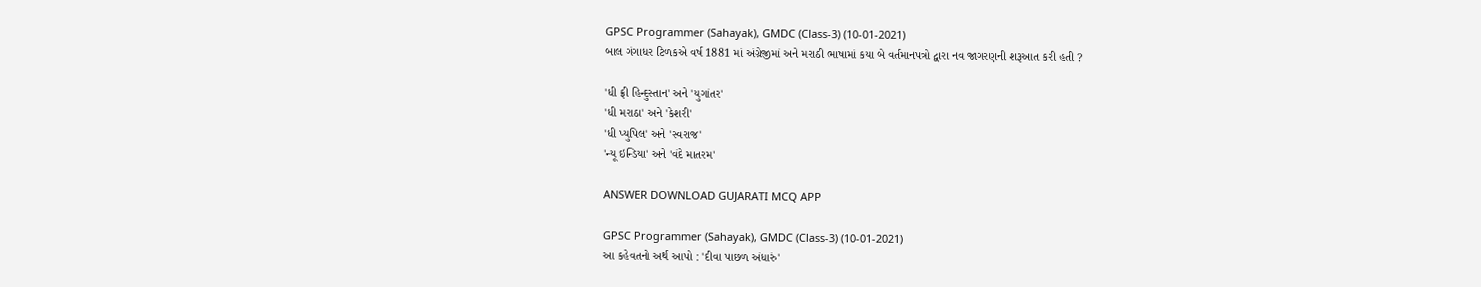GPSC Programmer (Sahayak), GMDC (Class-3) (10-01-2021)
બાલ ગંગાધર ટિળકએ વર્ષ 1881 માં અંગ્રેજીમાં અને મરાઠી ભાષામાં કયા બે વર્તમાનપત્રો દ્વારા નવ જાગરણની શરૂઆત કરી હતી ?

'ધી ફ્રી હિન્દુસ્તાન' અને 'યુગાંતર'
'ધી મરાઠા' અને 'કેશરી'
'ધી પ્યુપિલ' અને 'સ્વરાજ'
'ન્યૂ ઇન્ડિયા' અને 'વંદે માતરમ'

ANSWER DOWNLOAD GUJARATI MCQ APP

GPSC Programmer (Sahayak), GMDC (Class-3) (10-01-2021)
આ કહેવતનો અર્થ આપો : 'દીવા પાછળ અંધારું'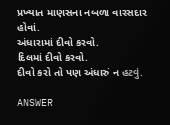પ્રખ્યાત માણસના નબળા વારસદાર હોવાં.
અંધારામાં દીવો કરવો.
દિલમાં દીવો કરવો.
દીવો કરો તો પણ અંધારું ન હટવું.

ANSWER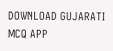DOWNLOAD GUJARATI MCQ APP